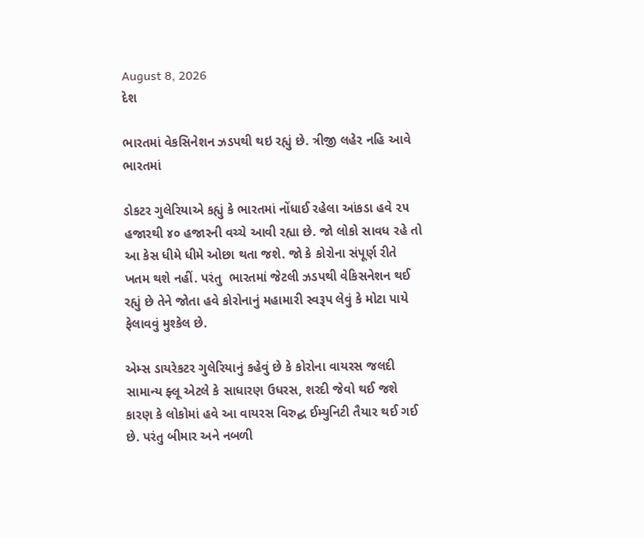August 8, 2026
દેશ

ભારતમાં વેકસિનેશન ઝડપથી થઇ રહ્યું છે. ત્રીજી લહેર નહિ આવે ભારતમાં

ડોકટર ગુલેરિયાએ કહ્યું કે ભારતમાં નોંધાઈ રહેલા આંકડા હવે ૨૫ હજારથી ૪૦ હજારની વચ્ચે આવી રહ્યા છે. જો લોકો સાવધ રહે તો આ કેસ ધીમે ધીમે ઓછા થતા જશે. જો કે કોરોના સંપૂર્ણ રીતે ખતમ થશે નહીં. પરંતુ  ભારતમાં જેટલી ઝડપથી વેકિસનેશન થઈ રહ્યું છે તેને જોતા હવે કોરોનાનું મહામારી સ્વરૂપ લેવું કે મોટા પાયે ફેલાવવું મુશ્કેલ છે.

એમ્સ ડાયરેકટર ગુલેરિયાનું કહેવું છે કે કોરોના વાયરસ જલદી સામાન્ય ફ્લૂ એટલે કે સાધારણ ઉધરસ, શરદી જેવો થઈ જશે કારણ કે લોકોમાં હવે આ વાયરસ વિરુદ્ઘ ઈમ્યુનિટી તૈયાર થઈ ગઈ છે. પરંતુ બીમાર અને નબળી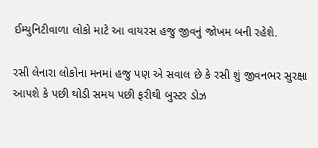ઈમ્યુનિટીવાળા લોકો માટે આ વાયરસ હજુ જીવનું જોખમ બની રહેશે.

રસી લેનારા લોકોના મનમાં હજુ પણ એ સવાલ છે કે રસી શું જીવનભર સુરક્ષા આપશે કે પછી થોડી સમય પછી ફરીથી બુસ્ટર ડોઝ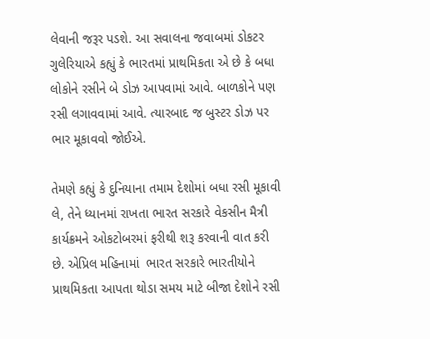લેવાની જરૂર પડશે. આ સવાલના જવાબમાં ડોકટર ગુલેરિયાએ કહ્યું કે ભારતમાં પ્રાથમિકતા એ છે કે બધા લોકોને રસીને બે ડોઝ આપવામાં આવે. બાળકોને પણ રસી લગાવવામાં આવે. ત્યારબાદ જ બુસ્ટર ડોઝ પર ભાર મૂકાવવો જોઈએ.

તેમણે કહ્યું કે દુનિયાના તમામ દેશોમાં બધા રસી મૂકાવી લે, તેને ધ્યાનમાં રાખતા ભારત સરકારે વેકસીન મૈત્રી કાર્યક્રમને ઓકટોબરમાં ફરીથી શરૂ કરવાની વાત કરી છે. એપ્રિલ મહિનામાં  ભારત સરકારે ભારતીયોને પ્રાથમિકતા આપતા થોડા સમય માટે બીજા દેશોને રસી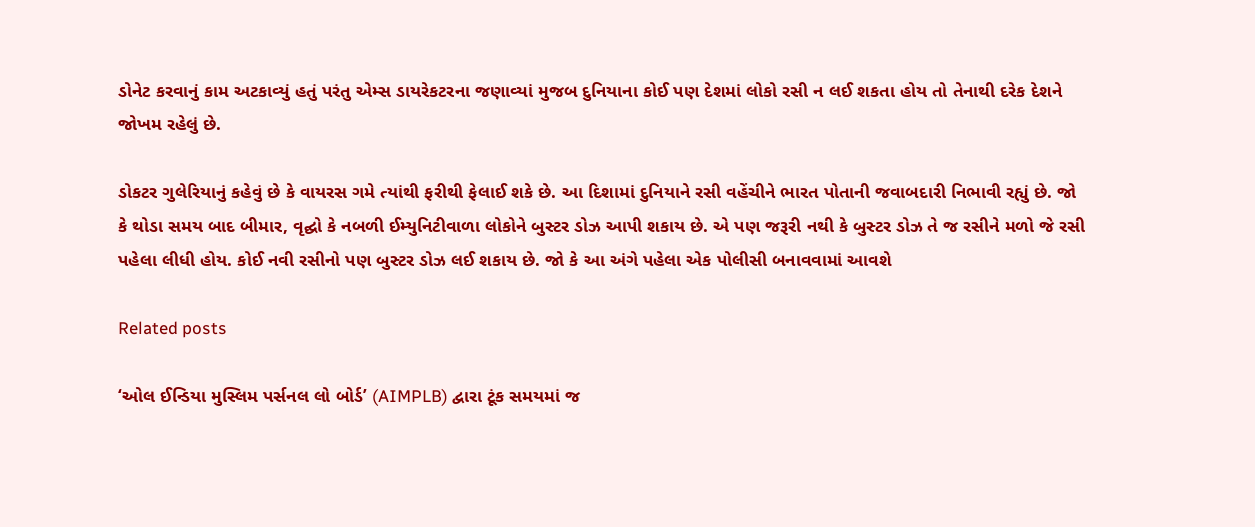ડોનેટ કરવાનું કામ અટકાવ્યું હતું પરંતુ એમ્સ ડાયરેકટરના જણાવ્યાં મુજબ દુનિયાના કોઈ પણ દેશમાં લોકો રસી ન લઈ શકતા હોય તો તેનાથી દરેક દેશને જોખમ રહેલું છે.

ડોકટર ગુલેરિયાનું કહેવું છે કે વાયરસ ગમે ત્યાંથી ફરીથી ફેલાઈ શકે છે. આ દિશામાં દુનિયાને રસી વહેંચીને ભારત પોતાની જવાબદારી નિભાવી રહ્યું છે. જો કે થોડા સમય બાદ બીમાર, વૃદ્ઘો કે નબળી ઈમ્યુનિટીવાળા લોકોને બુસ્ટર ડોઝ આપી શકાય છે. એ પણ જરૂરી નથી કે બુસ્ટર ડોઝ તે જ રસીને મળો જે રસી પહેલા લીધી હોય. કોઈ નવી રસીનો પણ બુસ્ટર ડોઝ લઈ શકાય છે. જો કે આ અંગે પહેલા એક પોલીસી બનાવવામાં આવશે

Related posts

‘ઓલ ઈન્ડિયા મુસ્લિમ પર્સનલ લો બોર્ડ’ (AIMPLB) દ્વારા ટૂંક સમયમાં જ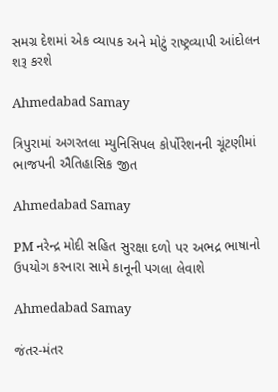સમગ્ર દેશમાં એક વ્યાપક અને મોટું રાષ્ટ્રવ્યાપી આંદોલન શરૂ કરશે

Ahmedabad Samay

ત્રિપુરામાં અગરતલા મ્યુનિસિપલ કોર્પોરેશનની ચૂંટણીમાં ભાજપની ઐતિહાસિક જીત

Ahmedabad Samay

PM નરેન્‍દ્ર મોદી સહિત સુરક્ષા દળો પર અભદ્ર ભાષાનો ઉપયોગ કરનારા સામે કાનૂની પગલા લેવાશે

Ahmedabad Samay

જંતર-મંતર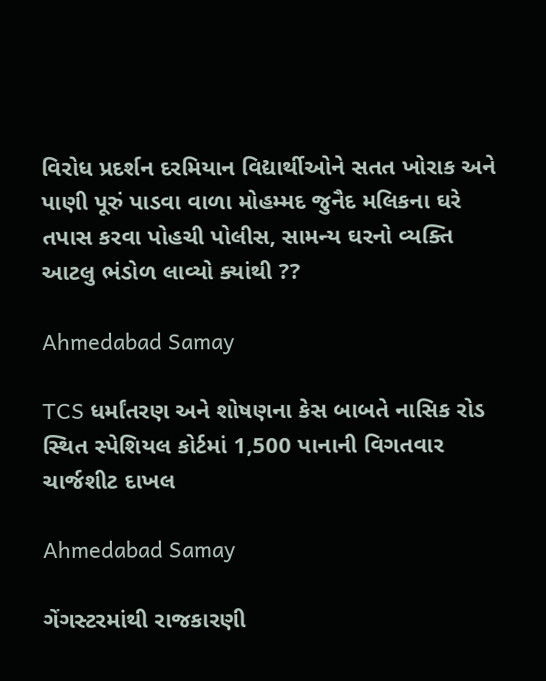વિરોધ પ્રદર્શન દરમિયાન વિદ્યાર્થીઓને સતત ખોરાક અને પાણી પૂરું પાડવા વાળા મોહમ્‍મદ જુનૈદ મલિકના ઘરે તપાસ કરવા પોહચી પોલીસ, સામન્ય ઘરનો વ્યક્તિ આટલુ ભંડોળ લાવ્યો ક્યાંથી ??

Ahmedabad Samay

TCS ધર્માંતરણ અને શોષણના કેસ બાબતે નાસિક રોડ સ્થિત સ્પેશિયલ કોર્ટમાં 1,500 પાનાની વિગતવાર ચાર્જશીટ દાખલ

Ahmedabad Samay

ગેંગસ્ટરમાંથી રાજકારણી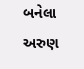બનેલા અરુણ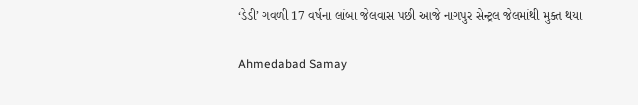‘ડેડી’ ગવળી 17 વર્ષના લાંબા જેલવાસ પછી આજે નાગપુર સેન્ટ્રલ જેલમાંથી મુક્ત થયા

Ahmedabad Samay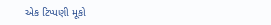એક ટિપ્પણી મૂકો